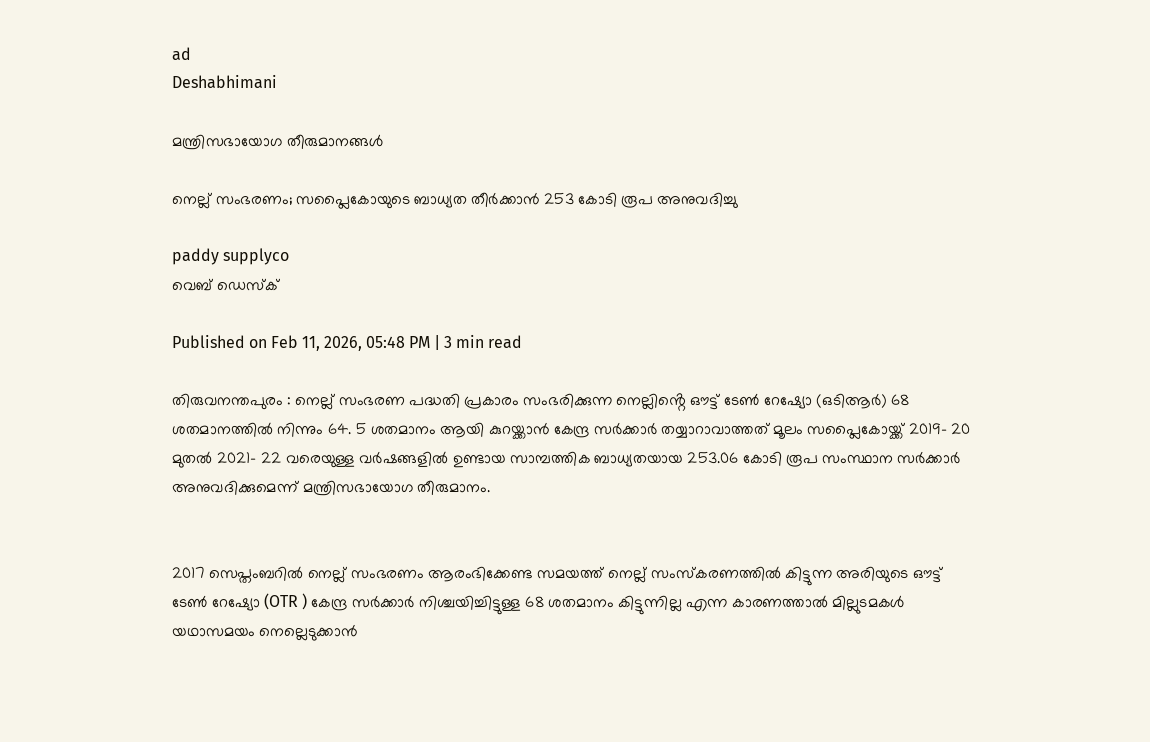ad
Deshabhimani

മന്ത്രിസഭായോഗ തീരുമാനങ്ങൾ

നെല്ല് സംഭരണം; സപ്ലൈകോയുടെ ബാധ്യത തീർക്കാൻ 253 കോടി രൂപ അനുവദിച്ചു

paddy supplyco
വെബ് ഡെസ്ക്

Published on Feb 11, 2026, 05:48 PM | 3 min read

തിരുവനന്തപുരം : നെല്ല് സംഭരണ പദ്ധതി പ്രകാരം സംഭരിക്കുന്ന നെല്ലിൻ്റെ ഔട്ട് ടേൺ റേഷ്യോ (ഒടിആർ) 68 ശതമാനത്തിൽ നിന്നും 64. 5 ശതമാനം ആയി കുറയ്ക്കാൻ കേന്ദ്ര സർക്കാർ തയ്യാറാവാത്തത് മൂലം സപ്ലൈകോയ്ക്ക് 2019- 20 മുതൽ 2021- 22 വരെയുള്ള വർഷങ്ങളിൽ ഉണ്ടായ സാമ്പത്തിക ബാധ്യതയായ 253.06 കോടി രൂപ സംസ്ഥാന സർക്കാർ അനുവദിക്കുമെന്ന് മന്ത്രിസഭായോഗ തീരുമാനം.


2017 സെപ്തംബറിൽ നെല്ല് സംഭരണം ആരംഭിക്കേണ്ട സമയത്ത് നെല്ല് സംസ്കരണത്തിൽ കിട്ടുന്ന അരിയുടെ ഔട്ട് ടേൺ റേഷ്യോ (OTR ) കേന്ദ്ര സർക്കാർ നിശ്ചയിച്ചിട്ടുള്ള 68 ശതമാനം കിട്ടുന്നില്ല എന്ന കാരണത്താൽ മില്ലുടമകൾ യഥാസമയം നെല്ലെടുക്കാൻ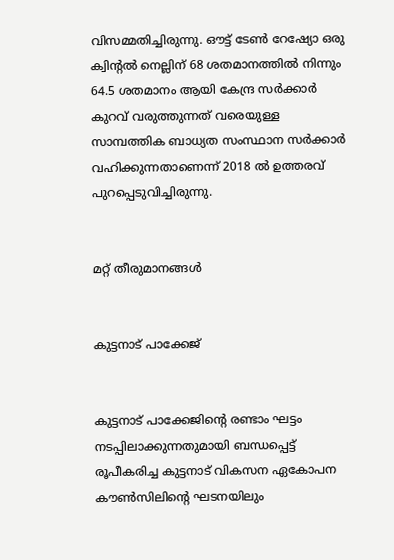വിസമ്മതിച്ചിരുന്നു. ഔട്ട് ടേൺ റേഷ്യോ ഒരു ക്വിൻ്റൽ നെല്ലിന് 68 ശതമാനത്തിൽ നിന്നും 64.5 ശതമാനം ആയി കേന്ദ്ര സർക്കാർ കുറവ് വരുത്തുന്നത് വരെയുള്ള സാമ്പത്തിക ബാധ്യത സംസ്ഥാന സർക്കാർ വഹിക്കുന്നതാണെന്ന് 2018 ൽ ഉത്തരവ് പുറപ്പെടുവിച്ചിരുന്നു.


മറ്റ് തീരുമാനങ്ങൾ


കുട്ടനാട് പാക്കേജ്


കുട്ടനാട് പാക്കേജിൻ്റെ രണ്ടാം ഘട്ടം നടപ്പിലാക്കുന്നതുമായി ബന്ധപ്പെട്ട് രൂപീകരിച്ച കുട്ടനാട് വികസന ഏകോപന കൗൺസിലിൻ്റെ ഘടനയിലും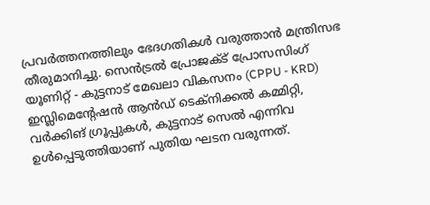പ്രവർത്തനത്തിലും ഭേദഗതികൾ വരുത്താൻ മന്ത്രിസഭ തീരുമാനിച്ചു. സെൻട്രൽ പ്രോജക്ട് പ്രോസസിംഗ് യൂണിറ്റ് - കുട്ടനാട് മേഖലാ വികസനം (CPPU - KRD) ഇസ്ലിമെൻ്റേഷൻ ആൻഡ് ടെക്നിക്കൽ കമ്മിറ്റി, വർക്കിങ് ഗ്രൂപ്പുകൾ, കുട്ടനാട് സെൽ എന്നിവ ഉൾപ്പെടുത്തിയാണ് പുതിയ ഘടന വരുന്നത്.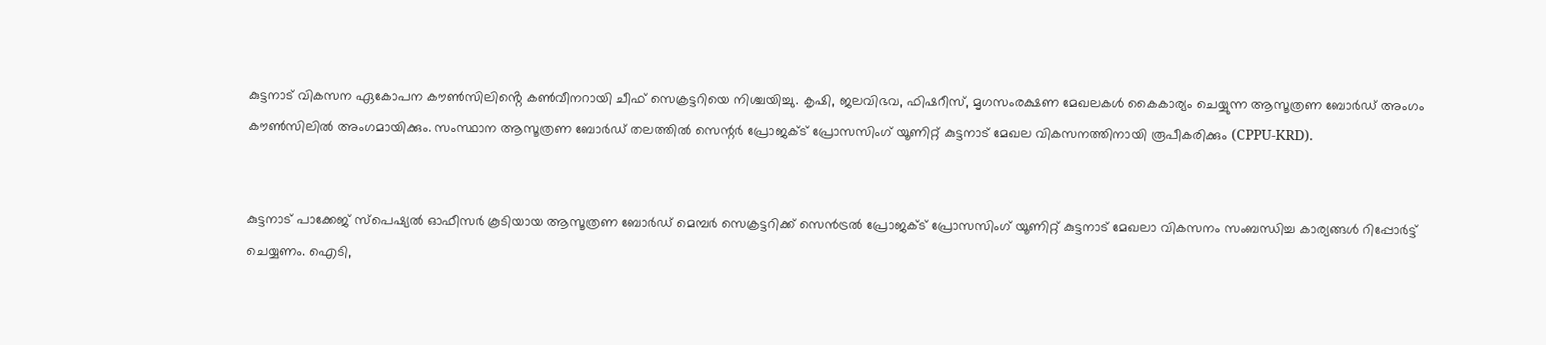കുട്ടനാട് വികസന ഏകോപന കൗൺസിലിൻ്റെ കൺവീനറായി ചീഫ് സെക്രട്ടറിയെ നിശ്ചയിച്ചു. കൃഷി, ജലവിഭവ, ഫിഷറീസ്, മൃഗസംരക്ഷണ മേഖലകൾ കൈകാര്യം ചെയ്യുന്ന ആസൂത്രണ ബോർഡ് അംഗം കൗൺസിലിൽ അംഗമായിക്കും. സംസ്ഥാന ആസൂത്രണ ബോർഡ് തലത്തിൽ സെന്റർ പ്രോജക്ട് പ്രോസസിംഗ് യൂണിറ്റ് കുട്ടനാട് മേഖല വികസനത്തിനായി രൂപീകരിക്കും (CPPU-KRD).


കുട്ടനാട് പാക്കേജ് സ്പെഷ്യൽ ഓഫീസർ കൂടിയായ ആസൂത്രണ ബോർഡ് മെമ്പർ സെക്രട്ടറിക്ക് സെൻട്രൽ പ്രോജക്ട് പ്രോസസിംഗ് യൂണിറ്റ് കുട്ടനാട് മേഖലാ വികസനം സംബന്ധിച്ച കാര്യങ്ങൾ റിപ്പോർട്ട് ചെയ്യണം. ഐടി,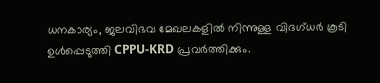ധനകാര്യം, ജലവിഭവ മേഖലകളിൽ നിന്നുള്ള വിദഗ്ധർ കൂടി ഉൾപ്പെടുത്തി CPPU-KRD പ്രവർത്തിക്കും.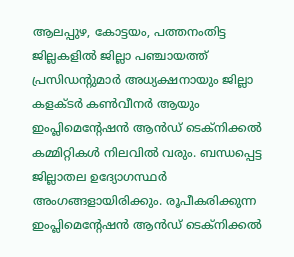ആലപ്പുഴ, കോട്ടയം, പത്തനംതിട്ട ജില്ലകളിൽ ജില്ലാ പഞ്ചായത്ത് പ്രസിഡന്റുമാർ അധ്യക്ഷനായും ജില്ലാ കളക്ടർ കൺവീനർ ആയും ഇംപ്ലിമെൻ്റേഷൻ ആൻഡ് ടെക്നിക്കൽ കമ്മിറ്റികൾ നിലവിൽ വരും. ബന്ധപ്പെട്ട ജില്ലാതല ഉദ്യോഗസ്ഥർ അംഗങ്ങളായിരിക്കും. രൂപീകരിക്കുന്ന ഇംപ്ലിമെൻ്റേഷൻ ആൻഡ് ടെക്നിക്കൽ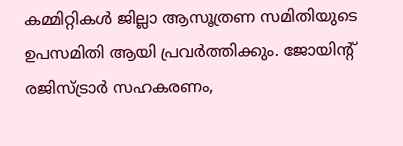കമ്മിറ്റികൾ ജില്ലാ ആസൂത്രണ സമിതിയുടെ ഉപസമിതി ആയി പ്രവർത്തിക്കും. ജോയിന്റ് രജിസ്ട്രാർ സഹകരണം,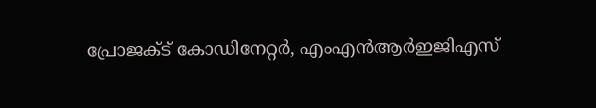പ്രോജക്ട് കോഡിനേറ്റർ, എംഎൻആർഇജിഎസ്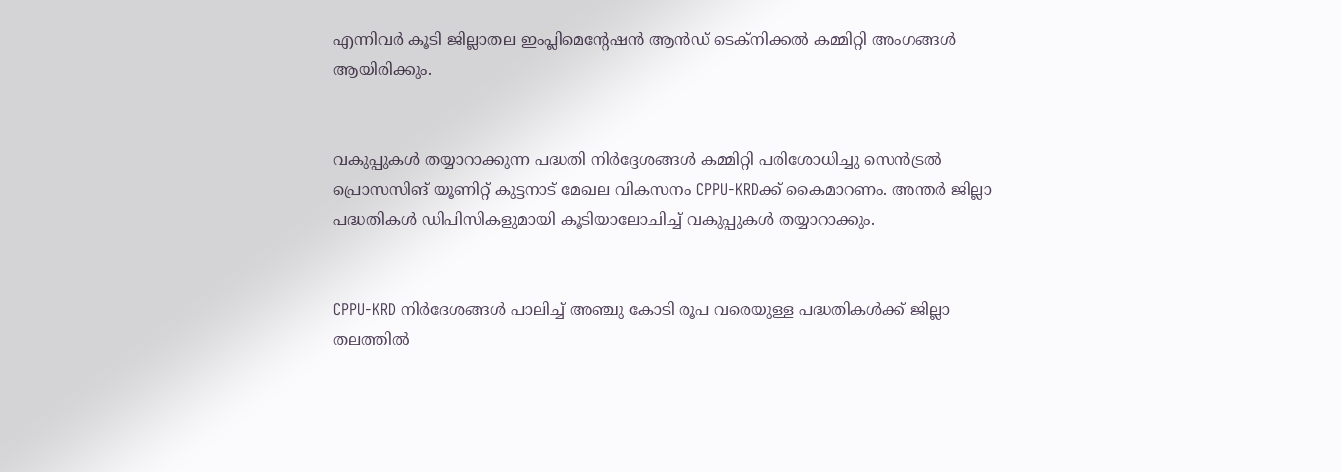എന്നിവർ കൂടി ജില്ലാതല ഇംപ്ലിമെൻ്റേഷൻ ആൻഡ് ടെക്നിക്കൽ കമ്മിറ്റി അംഗങ്ങൾ ആയിരിക്കും.


വകുപ്പുകൾ തയ്യാറാക്കുന്ന പദ്ധതി നിർദ്ദേശങ്ങൾ കമ്മിറ്റി പരിശോധിച്ചു സെൻട്രൽ പ്രൊസസിങ് യൂണിറ്റ് കുട്ടനാട് മേഖല വികസനം CPPU-KRDക്ക് കൈമാറണം. അന്തർ ജില്ലാ പദ്ധതികൾ ഡിപിസികളുമായി കൂടിയാലോചിച്ച് വകുപ്പുകൾ തയ്യാറാക്കും.


CPPU-KRD നിർദേശങ്ങൾ പാലിച്ച് അഞ്ചു കോടി രൂപ വരെയുള്ള പദ്ധതികൾക്ക് ജില്ലാ തലത്തിൽ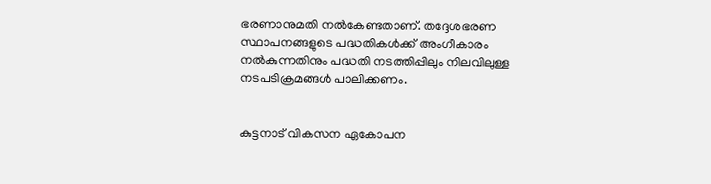ഭരണാനുമതി നൽകേണ്ടതാണ്. തദ്ദേശഭരണ സ്ഥാപനങ്ങളുടെ പദ്ധതികൾക്ക് അംഗീകാരം നൽകുന്നതിനും പദ്ധതി നടത്തിപ്പിലും നിലവിലുള്ള നടപടിക്രമങ്ങൾ പാലിക്കണം.


കുട്ടനാട് വികസന ഏകോപന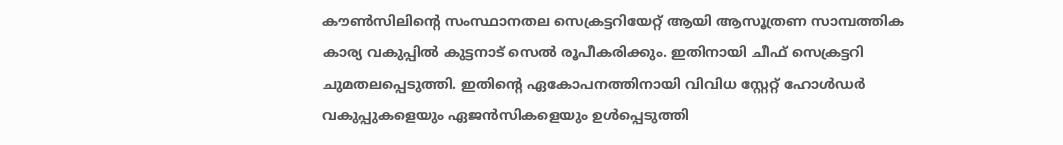കൗൺസിലിന്റെ സംസ്ഥാനതല സെക്രട്ടറിയേറ്റ് ആയി ആസൂത്രണ സാമ്പത്തിക കാര്യ വകുപ്പിൽ കുട്ടനാട് സെൽ രൂപീകരിക്കും. ഇതിനായി ചീഫ് സെക്രട്ടറി ചുമതലപ്പെടുത്തി. ഇതിന്റെ ഏകോപനത്തിനായി വിവിധ സ്റ്റേറ്റ് ഹോൾഡർ വകുപ്പുകളെയും ഏജൻസികളെയും ഉൾപ്പെടുത്തി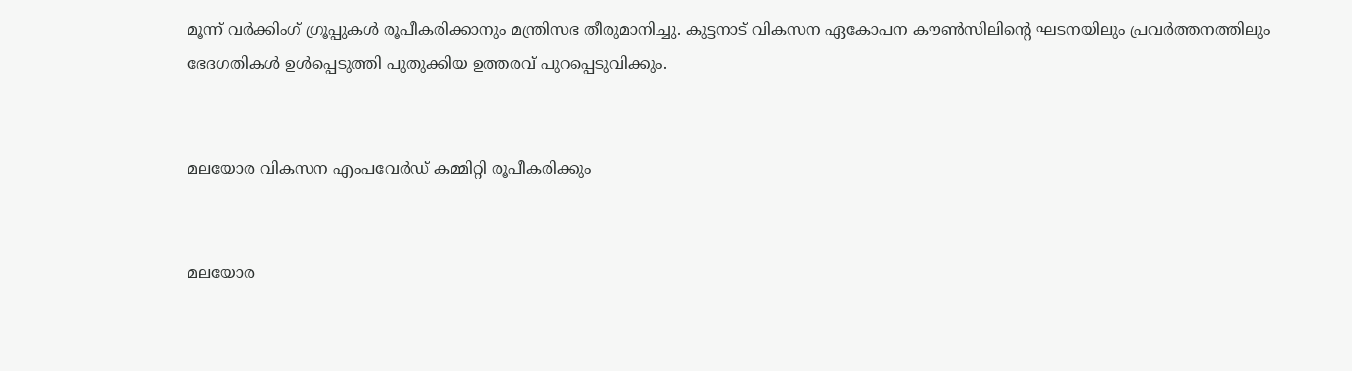മൂന്ന് വർക്കിംഗ് ഗ്രൂപ്പുകൾ രൂപീകരിക്കാനും മന്ത്രിസഭ തീരുമാനിച്ചു. കുട്ടനാട് വികസന ഏകോപന കൗൺസിലിൻ്റെ ഘടനയിലും പ്രവർത്തനത്തിലും ഭേദഗതികൾ ഉൾപ്പെടുത്തി പുതുക്കിയ ഉത്തരവ് പുറപ്പെടുവിക്കും.


മലയോര വികസന എംപവേർഡ് കമ്മിറ്റി രൂപീകരിക്കും


മലയോര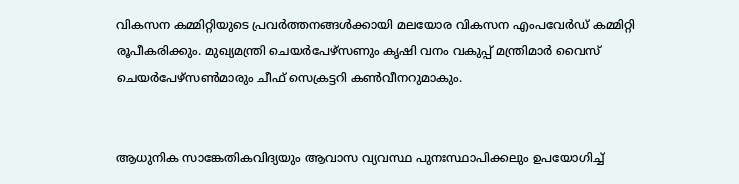വികസന കമ്മിറ്റിയുടെ പ്രവർത്തനങ്ങൾക്കായി മലയോര വികസന എംപവേർഡ് കമ്മിറ്റി രൂപീകരിക്കും. മുഖ്യമന്ത്രി ചെയർപേഴ്സണും കൃഷി വനം വകുപ്പ് മന്ത്രിമാർ വൈസ് ചെയർപേഴ്സൺമാരും ചീഫ് സെക്രട്ടറി കൺവീനറുമാകും.


ആധുനിക സാങ്കേതികവിദ്യയും ആവാസ വ്യവസ്ഥ പുനഃസ്ഥാപിക്കലും ഉപയോഗിച്ച്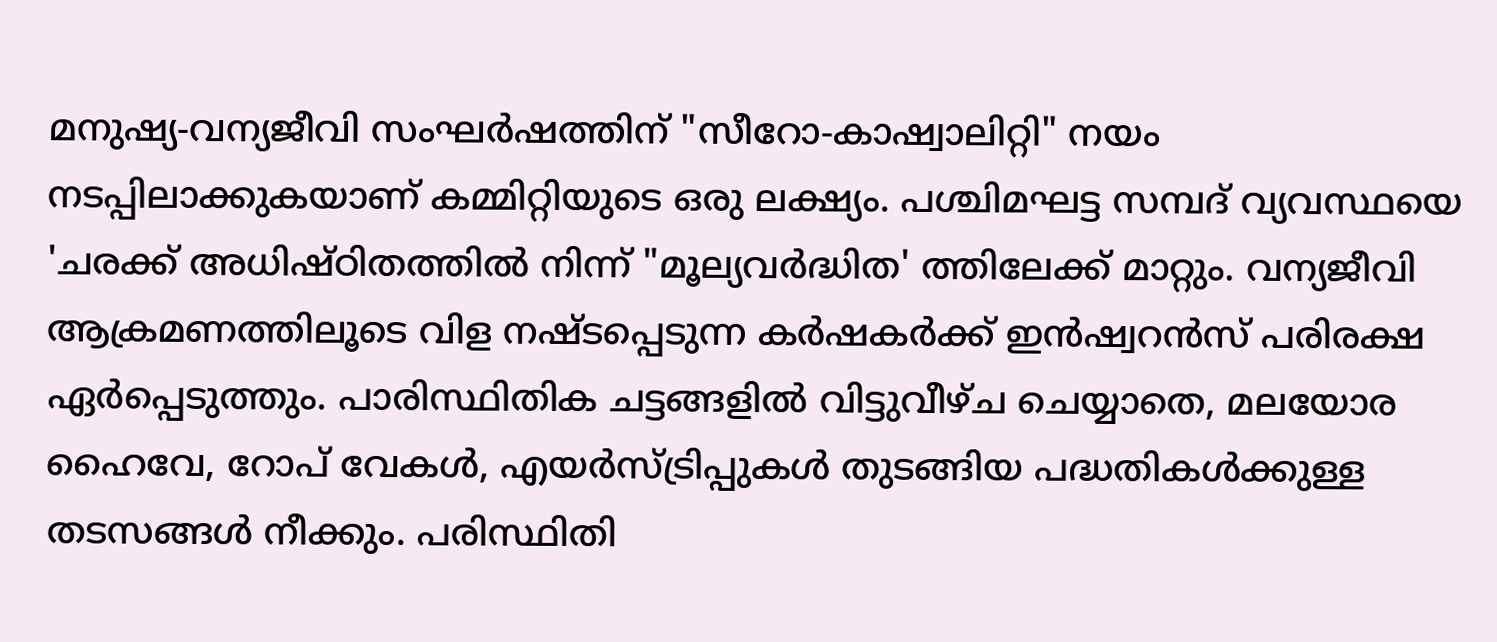മനുഷ്യ-വന്യജീവി സംഘർഷത്തിന് "സീറോ-കാഷ്വാലിറ്റി" നയം നടപ്പിലാക്കുകയാണ് കമ്മിറ്റിയുടെ ഒരു ലക്ഷ്യം. പശ്ചിമഘട്ട സമ്പദ് വ്യവസ്ഥയെ 'ചരക്ക് അധിഷ്ഠിതത്തിൽ നിന്ന് "മൂല്യവർദ്ധിത' ത്തിലേക്ക് മാറ്റും. വന്യജീവി ആക്രമണത്തിലൂടെ വിള നഷ്ടപ്പെടുന്ന കർഷകർക്ക് ഇൻഷ്വറൻസ് പരിരക്ഷ ഏർപ്പെടുത്തും. പാരിസ്ഥിതിക ചട്ടങ്ങളിൽ വിട്ടുവീഴ്ച ചെയ്യാതെ, മലയോര ഹൈവേ, റോപ് വേകൾ, എയർസ്ട്രിപ്പുകൾ തുടങ്ങിയ പദ്ധതികൾക്കുള്ള തടസങ്ങൾ നീക്കും. പരിസ്ഥിതി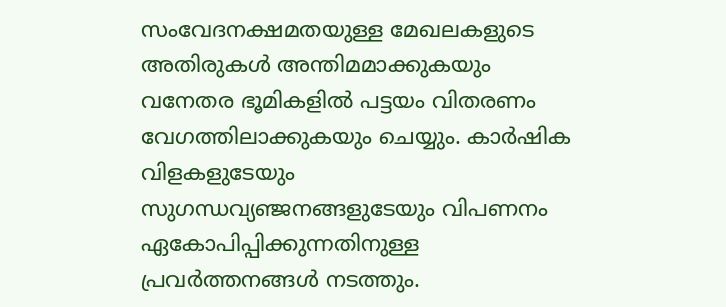സംവേദനക്ഷമതയുള്ള മേഖലകളുടെ അതിരുകൾ അന്തിമമാക്കുകയും വനേതര ഭൂമികളിൽ പട്ടയം വിതരണം വേഗത്തിലാക്കുകയും ചെയ്യും. കാർഷിക വിളകളുടേയും സുഗന്ധവ്യഞ്ജനങ്ങളുടേയും വിപണനം ഏകോപിപ്പിക്കുന്നതിനുള്ള പ്രവർത്തനങ്ങൾ നടത്തും.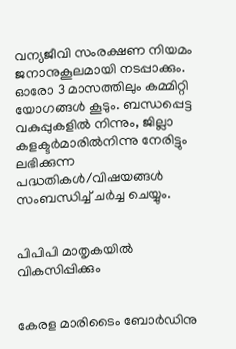വന്യജീവി സംരക്ഷണ നിയമം ജനാനുകൂലമായി നടപ്പാക്കും. ഓരോ 3 മാസത്തിലും കമ്മിറ്റി യോഗങ്ങൾ കൂടും. ബന്ധപ്പെട്ട വകുപ്പുകളിൽ നിന്നും, ജില്ലാ കളക്ടർമാരിൽനിന്നു നേരിട്ടും ലഭിക്കുന്ന പദ്ധതികൾ/വിഷയങ്ങൾ സംബന്ധിച്ച് ചർച്ച ചെയ്യും.


പിപിപി മാതൃകയിൽ വികസിപ്പിക്കും


കേരള മാരിടൈം ബോർഡിനു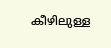കീഴിലുള്ള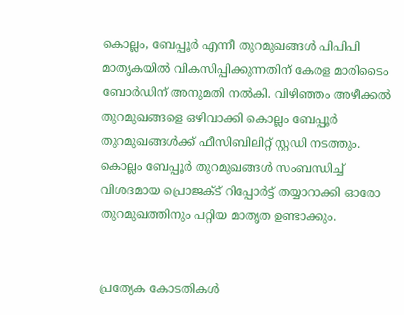കൊല്ലം, ബേപ്പൂർ എന്നീ തുറമുഖങ്ങൾ പിപിപി മാതൃകയിൽ വികസിപ്പിക്കുന്നതിന് കേരള മാരിടൈം ബോർഡിന് അനുമതി നൽകി. വിഴിഞ്ഞം അഴീക്കൽ തുറമുഖങ്ങളെ ഒഴിവാക്കി കൊല്ലം ബേപ്പൂർ തുറമുഖങ്ങൾക്ക് ഫീസിബിലിറ്റ് സ്റ്റഡി നടത്തും. കൊല്ലം ബേപ്പൂർ തുറമുഖങ്ങൾ സംബന്ധിച്ച് വിശദമായ പ്രൊജക്ട് റിപ്പോർട്ട് തയ്യാറാക്കി ഓരോ തുറമുഖത്തിനും പറ്റിയ മാതൃത ഉണ്ടാക്കും.


പ്രത്യേക കോടതികൾ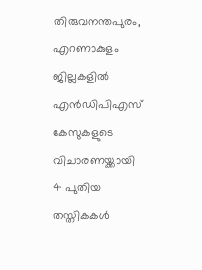തിരുവനന്തപുരം, എറണാകുളം ജില്ലകളിൽ എൻഡിപിഎസ് കേസുകളുടെ വിചാരണയ്ക്കായി 4 പുതിയ തസ്തികകൾ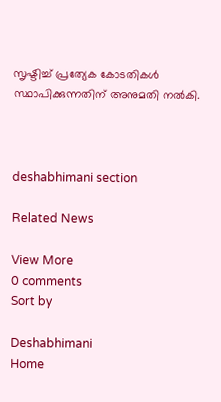സൃഷ്ടിച്ച് പ്രത്യേക കോടതികൾ സ്ഥാപിക്കുന്നതിന് അനുമതി നൽകി.



deshabhimani section

Related News

View More
0 comments
Sort by

Deshabhimani
Home